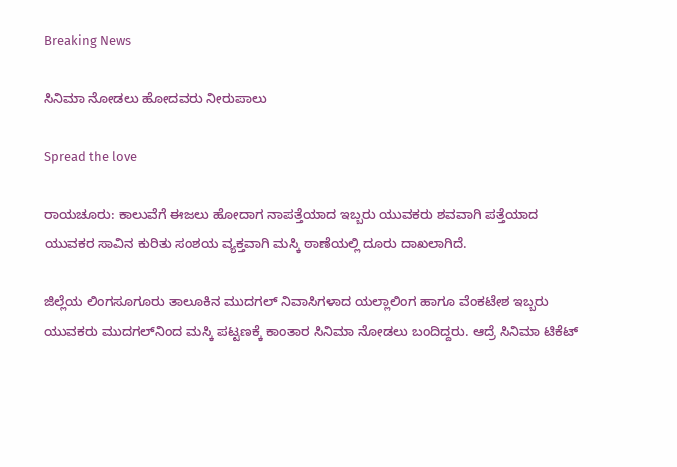Breaking News

ಸಿನಿಮಾ ನೋಡಲು ಹೋದವರು ನೀರುಪಾಲು

Spread the love

ರಾಯಚೂರು: ಕಾಲುವೆಗೆ ಈಜಲು ಹೋದಾಗ ನಾಪತ್ತೆಯಾದ ಇಬ್ಬರು ಯುವಕರು ಶವವಾಗಿ ಪತ್ತೆಯಾದ ಯುವಕರ ಸಾವಿನ ಕುರಿತು ಸಂಶಯ ವ್ಯಕ್ತವಾಗಿ‌ ಮಸ್ಕಿ ಠಾಣೆಯಲ್ಲಿ ದೂರು‌‌‌ ದಾಖಲಾಗಿದೆ.

ಜಿಲ್ಲೆಯ ಲಿಂಗಸೂಗೂರು ತಾಲೂಕಿನ ಮುದಗಲ್ ನಿವಾಸಿಗಳಾದ ಯಲ್ಲಾಲಿಂಗ ಹಾಗೂ ವೆಂಕಟೇಶ ಇಬ್ಬರು ಯುವಕರು ಮುದಗಲ್‌ನಿಂದ ಮಸ್ಕಿ ಪಟ್ಟಣಕ್ಕೆ ಕಾಂತಾರ ಸಿನಿಮಾ ನೋಡಲು ಬಂದಿದ್ದರು. ಆದ್ರೆ ಸಿನಿಮಾ‌ ಟಿಕೆಟ್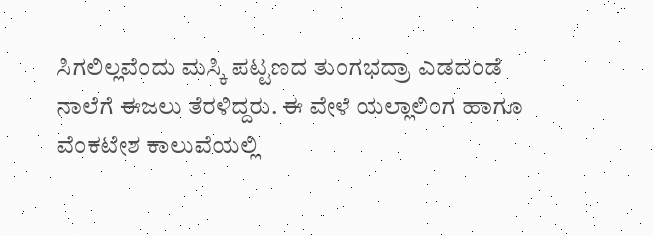ಸಿಗಲಿಲ್ಲವೆಂದು ಮಸ್ಕಿ ಪಟ್ಟಣದ ತುಂಗಭದ್ರಾ ಎಡದಂಡೆ ನಾಲೆಗೆ‌ ಈಜಲು ತೆರಳಿದ್ದರು. ಈ ವೇಳೆ ಯಲ್ಲಾಲಿಂಗ ಹಾಗೂ ವೆಂಕಟೇಶ ಕಾಲುವೆಯಲ್ಲಿ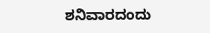ಶನಿವಾರದಂದು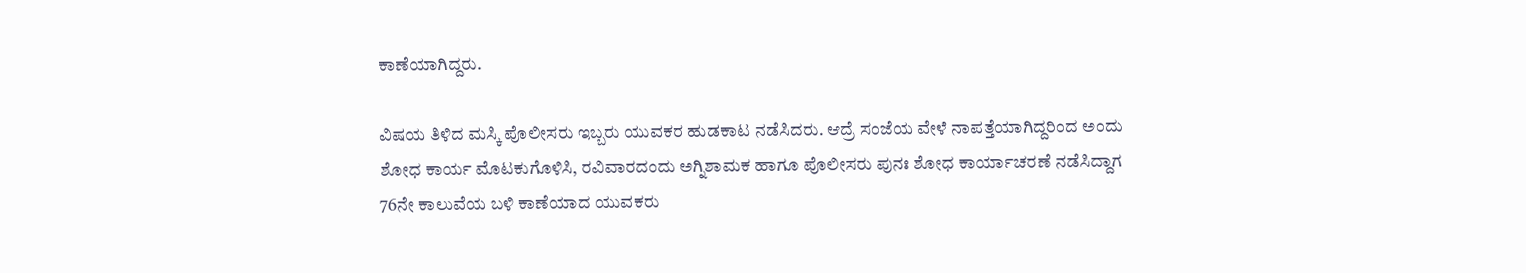ಕಾಣೆಯಾಗಿದ್ದರು.

ವಿಷಯ ತಿಳಿದ ಮಸ್ಕಿ ಪೊಲೀಸರು ಇಬ್ಬರು ಯುವಕರ ಹುಡಕಾಟ ನಡೆಸಿದರು. ಆದ್ರೆ ಸಂಜೆಯ ವೇಳೆ ನಾಪತ್ತೆಯಾಗಿದ್ದರಿಂದ ಅಂದು ಶೋಧ ಕಾರ್ಯ ಮೊಟಕುಗೊಳಿಸಿ, ರವಿವಾರದಂದು ಅಗ್ನಿಶಾಮಕ ಹಾಗೂ ಪೊಲೀಸರು ‌ಪುನಃ ಶೋಧ ಕಾರ್ಯಾಚರಣೆ ನಡೆಸಿದ್ದಾಗ 76ನೇ ಕಾಲುವೆಯ ಬಳಿ‌ ಕಾಣೆಯಾದ ಯುವಕರು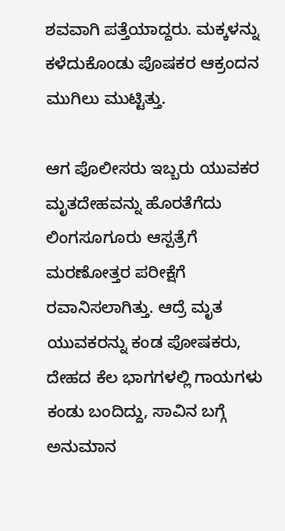ಶವವಾಗಿ ಪತ್ತೆಯಾದ್ದರು. ಮಕ್ಕಳನ್ನು ಕಳೆದುಕೊಂಡು ಪೊಷಕರ ಆಕ್ರಂದನ ಮುಗಿಲು ಮುಟ್ಟಿತ್ತು.

ಆಗ ಪೊಲೀಸರು ಇಬ್ಬರು ಯುವಕರ ಮೃತದೇಹವನ್ನು ಹೊರತೆಗೆದು ಲಿಂಗಸೂಗೂರು ‌ಆಸ್ಪತ್ರೆಗೆ ಮರಣೋತ್ತರ ಪರೀಕ್ಷೆಗೆ ರವಾನಿಸಲಾಗಿತ್ತು. ಆದ್ರೆ ಮೃತ ಯುವಕರನ್ನು ಕಂಡ ಪೋಷಕರು, ದೇಹದ ಕೆಲ‌ ಭಾಗಗಳಲ್ಲಿ ಗಾಯಗಳು ಕಂಡು ಬಂದಿದ್ದು, ಸಾವಿನ ಬಗ್ಗೆ ಅನುಮಾನ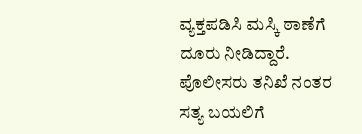ವ್ಯಕ್ತಪಡಿಸಿ ಮಸ್ಕಿ ಠಾಣೆಗೆ ದೂರು ನೀಡಿದ್ದಾರೆ. ಪೊಲೀಸರು ತನಿಖೆ ನಂತರ ಸತ್ಯ ಬಯಲಿಗೆ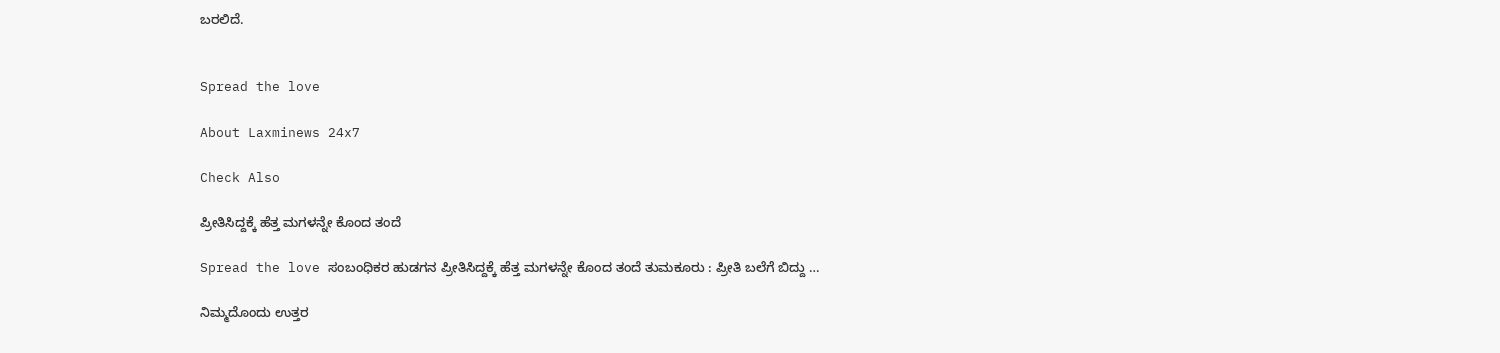ಬರಲಿದೆ.


Spread the love

About Laxminews 24x7

Check Also

ಪ್ರೀತಿಸಿದ್ದಕ್ಕೆ ಹೆತ್ತ ಮಗಳನ್ನೇ ಕೊಂದ ತಂದೆ

Spread the love ಸಂಬಂಧಿಕರ‌ ಹುಡಗನ ಪ್ರೀತಿಸಿದ್ದಕ್ಕೆ ಹೆತ್ತ ಮಗಳನ್ನೇ ಕೊಂದ ತಂದೆ ತುಮಕೂರು : ಪ್ರೀತಿ ಬಲೆಗೆ ಬಿದ್ದು …

ನಿಮ್ಮದೊಂದು ಉತ್ತರ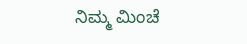ನಿಮ್ಮ ಮಿಂಚೆ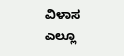ವಿಳಾಸ ಎಲ್ಲೂ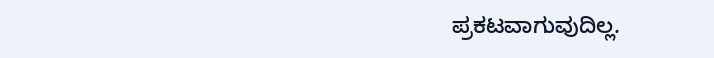ಪ್ರಕಟವಾಗುವುದಿಲ್ಲ.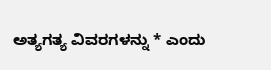ಅತ್ಯಗತ್ಯ ವಿವರಗಳನ್ನು * ಎಂದು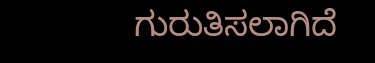ಗುರುತಿಸಲಾಗಿದೆ